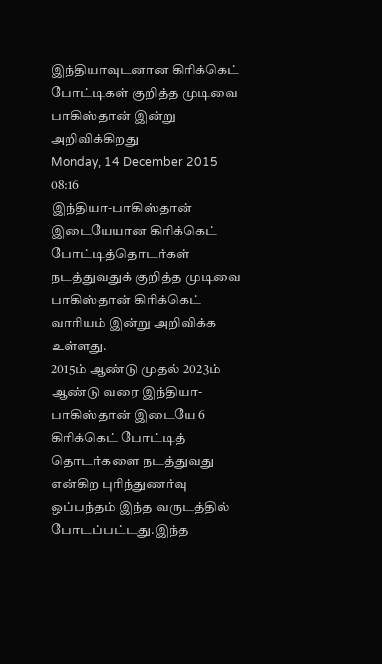இந்தியாவுடனான கிரிக்கெட் போட்டிகள் குறித்த முடிவை பாகிஸ்தான் இன்று அறிவிக்கிறது
Monday, 14 December 2015 08:16
இந்தியா-பாகிஸ்தான் இடையேயான கிரிக்கெட் போட்டித்தொடர்கள் நடத்துவதுக் குறித்த முடிவை பாகிஸ்தான் கிரிக்கெட் வாரியம் இன்று அறிவிக்க உள்ளது.
2015ம் ஆண்டு முதல் 2023ம் ஆண்டு வரை இந்தியா-பாகிஸ்தான் இடையே 6 கிரிக்கெட் போட்டித் தொடர்களை நடத்துவது என்கிற புரிந்துணர்வு ஒப்பந்தம் இந்த வருடத்தில் போடப்பட்டது.இந்த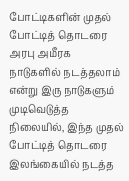போட்டிகளின் முதல் போட்டித் தொடரை அரபு அமீரக நாடுகளில் நடத்தலாம் என்று இரு நாடுகளும் முடிவெடுத்த நிலையில், இந்த முதல் போட்டித் தொடரை இலங்கையில் நடத்த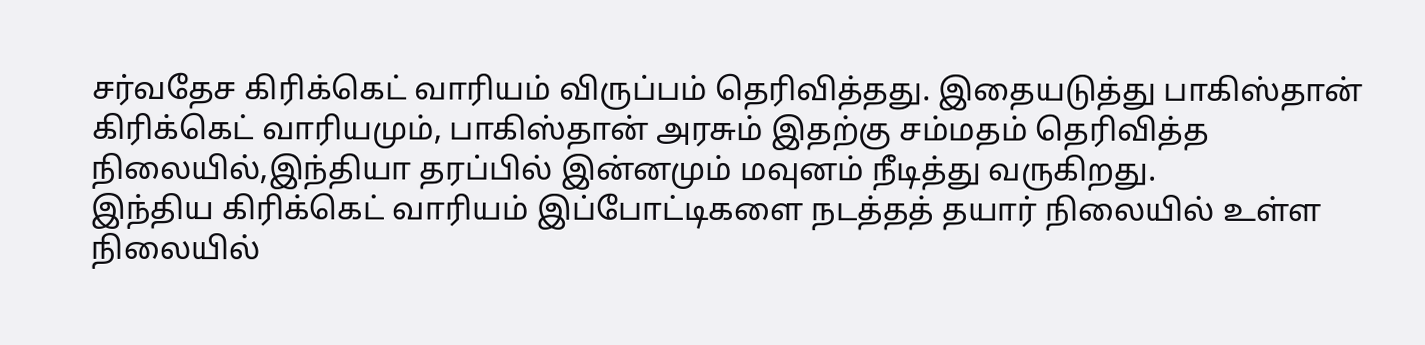சர்வதேச கிரிக்கெட் வாரியம் விருப்பம் தெரிவித்தது. இதையடுத்து பாகிஸ்தான் கிரிக்கெட் வாரியமும், பாகிஸ்தான் அரசும் இதற்கு சம்மதம் தெரிவித்த நிலையில்,இந்தியா தரப்பில் இன்னமும் மவுனம் நீடித்து வருகிறது.
இந்திய கிரிக்கெட் வாரியம் இப்போட்டிகளை நடத்தத் தயார் நிலையில் உள்ள நிலையில்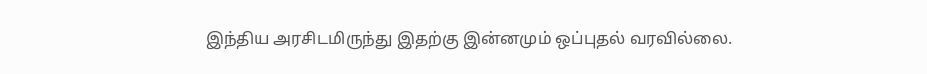இந்திய அரசிடமிருந்து இதற்கு இன்னமும் ஒப்புதல் வரவில்லை.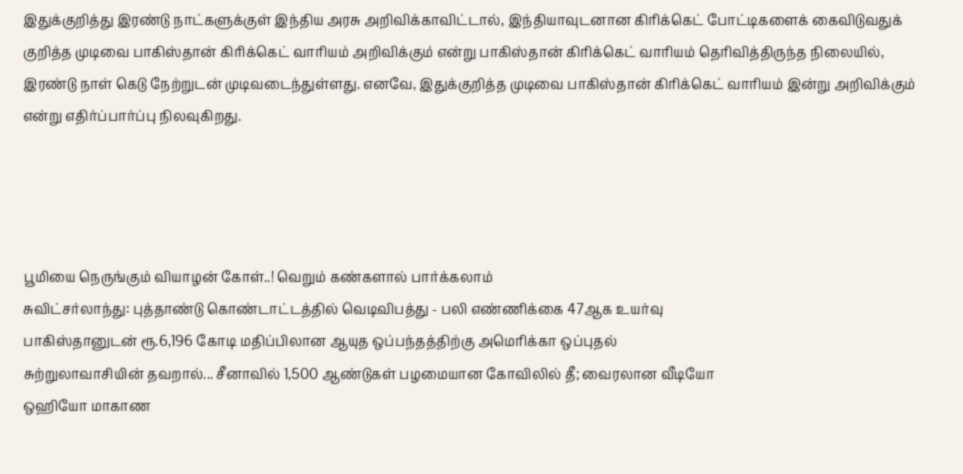இதுக்குறித்து இரண்டு நாட்களுக்குள் இந்திய அரசு அறிவிக்காவிட்டால், இந்தியாவுடனான கிரிக்கெட் போட்டிகளைக் கைவிடுவதுக் குறித்த முடிவை பாகிஸ்தான் கிரிக்கெட் வாரியம் அறிவிக்கும் என்று பாகிஸ்தான் கிரிக்கெட் வாரியம் தெரிவித்திருந்த நிலையில், இரண்டு நாள் கெடு நேற்றுடன் முடிவடைந்துள்ளது. எனவே, இதுக்குறித்த முடிவை பாகிஸ்தான் கிரிக்கெட் வாரியம் இன்று அறிவிக்கும் என்று எதிர்ப்பார்ப்பு நிலவுகிறது.




பூமியை நெருங்கும் வியாழன் கோள்..! வெறும் கண்களால் பார்க்கலாம்
சுவிட்சர்லாந்து: புத்தாண்டு கொண்டாட்டத்தில் வெடிவிபத்து - பலி எண்ணிக்கை 47ஆக உயர்வு
பாகிஸ்தானுடன் ரூ.6,196 கோடி மதிப்பிலான ஆயுத ஒப்பந்தத்திற்கு அமெரிக்கா ஒப்புதல்
சுற்றுலாவாசியின் தவறால்... சீனாவில் 1,500 ஆண்டுகள் பழமையான கோவிலில் தீ; வைரலான வீடியோ
ஒஹியோ மாகாண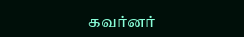கவர்னர்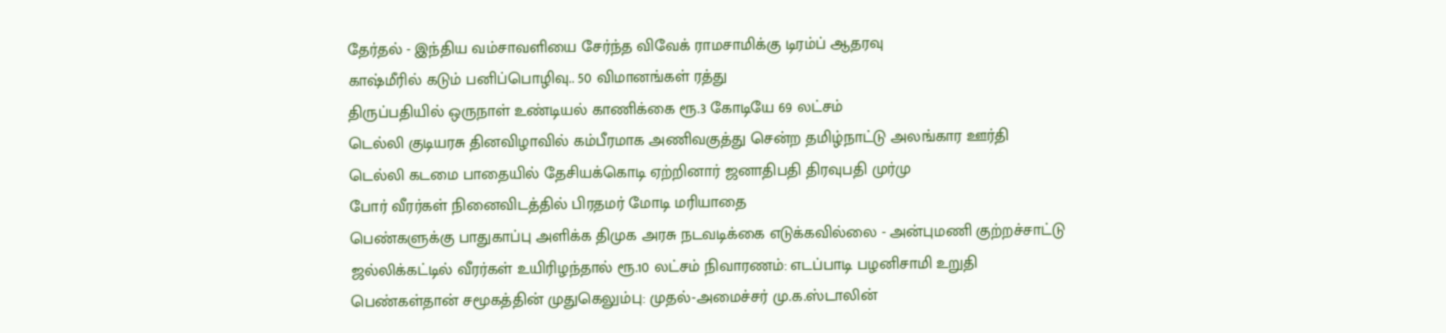தேர்தல் - இந்திய வம்சாவளியை சேர்ந்த விவேக் ராமசாமிக்கு டிரம்ப் ஆதரவு
காஷ்மீரில் கடும் பனிப்பொழிவு.. 50 விமானங்கள் ரத்து
திருப்பதியில் ஒருநாள் உண்டியல் காணிக்கை ரூ.3 கோடியே 69 லட்சம்
டெல்லி குடியரசு தினவிழாவில் கம்பீரமாக அணிவகுத்து சென்ற தமிழ்நாட்டு அலங்கார ஊர்தி
டெல்லி கடமை பாதையில் தேசியக்கொடி ஏற்றினார் ஜனாதிபதி திரவுபதி முர்மு
போர் வீரர்கள் நினைவிடத்தில் பிரதமர் மோடி மரியாதை
பெண்களுக்கு பாதுகாப்பு அளிக்க திமுக அரசு நடவடிக்கை எடுக்கவில்லை - அன்புமணி குற்றச்சாட்டு
ஜல்லிக்கட்டில் வீரர்கள் உயிரிழந்தால் ரூ.10 லட்சம் நிவாரணம்: எடப்பாடி பழனிசாமி உறுதி
பெண்கள்தான் சமூகத்தின் முதுகெலும்பு: முதல்-அமைச்சர் மு.க.ஸ்டாலின்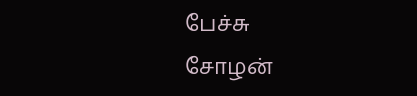பேச்சு
சோழன்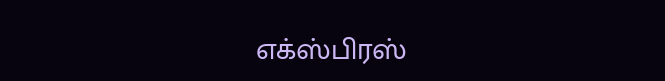எக்ஸ்பிரஸ்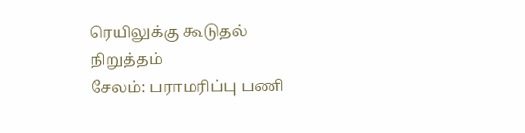ரெயிலுக்கு கூடுதல் நிறுத்தம்
சேலம்: பராமரிப்பு பணி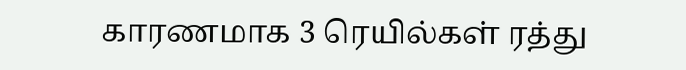காரணமாக 3 ரெயில்கள் ரத்து